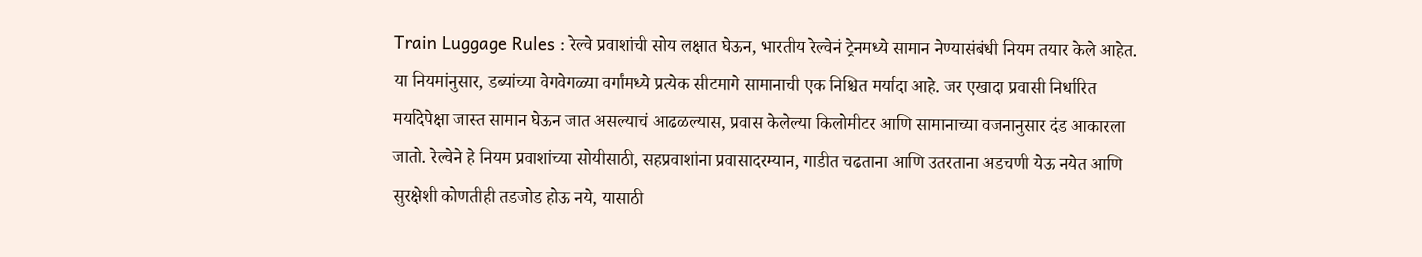Train Luggage Rules : रेल्वे प्रवाशांची सोय लक्षात घेऊन, भारतीय रेल्वेनं ट्रेनमध्ये सामान नेण्यासंबंधी नियम तयार केले आहेत. या नियमांनुसार, डब्यांच्या वेगवेगळ्या वर्गांमध्ये प्रत्येक सीटमागे सामानाची एक निश्चित मर्यादा आहे. जर एखादा प्रवासी निर्धारित मर्यादेपेक्षा जास्त सामान घेऊन जात असल्याचं आढळल्यास, प्रवास केलेल्या किलोमीटर आणि सामानाच्या वजनानुसार दंड आकारला जातो. रेल्वेने हे नियम प्रवाशांच्या सोयीसाठी, सहप्रवाशांना प्रवासादरम्यान, गाडीत चढताना आणि उतरताना अडचणी येऊ नयेत आणि सुरक्षेशी कोणतीही तडजोड होऊ नये, यासाठी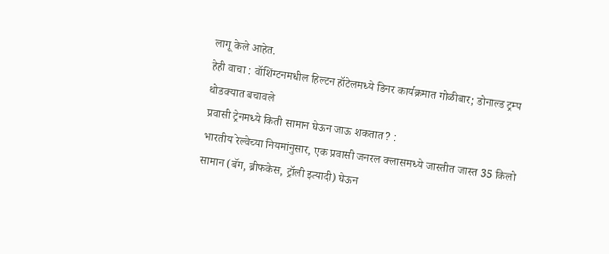लागू केले आहेत.
हेही वाचा : वॉशिंग्टनमधील हिल्टन हॉटेलमध्ये डिनर कार्यक्रमात गोळीबार; डोनाल्ड ट्रम्प थोडक्यात बचावले
प्रवासी ट्रेनमध्ये किती सामान घेऊन जाऊ शकतात? :
भारतीय रेल्वेच्या नियमांनुसार, एक प्रवासी जनरल क्लासमध्ये जास्तीत जास्त 35 किलो सामान (बॅग, ब्रीफकेस, ट्रॉली इत्यादी) घेऊन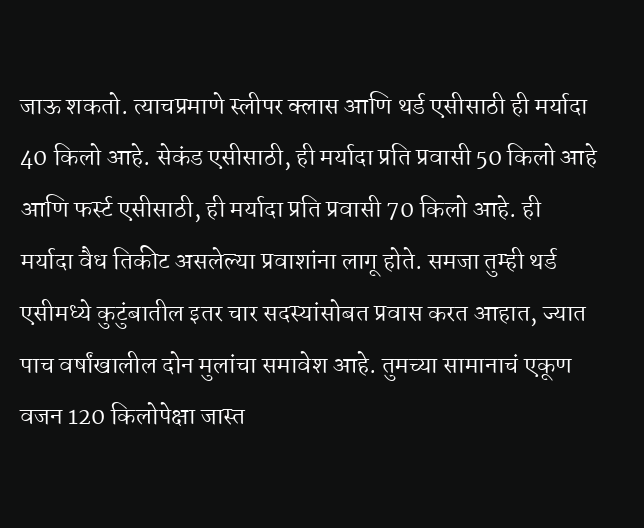जाऊ शकतो. त्याचप्रमाणे स्लीपर क्लास आणि थर्ड एसीसाठी ही मर्यादा 40 किलो आहे. सेकंड एसीसाठी, ही मर्यादा प्रति प्रवासी 50 किलो आहे आणि फर्स्ट एसीसाठी, ही मर्यादा प्रति प्रवासी 70 किलो आहे. ही मर्यादा वैध तिकीट असलेल्या प्रवाशांना लागू होते. समजा तुम्ही थर्ड एसीमध्ये कुटुंबातील इतर चार सदस्यांसोबत प्रवास करत आहात, ज्यात पाच वर्षांखालील दोन मुलांचा समावेश आहे. तुमच्या सामानाचं एकूण वजन 120 किलोपेक्षा जास्त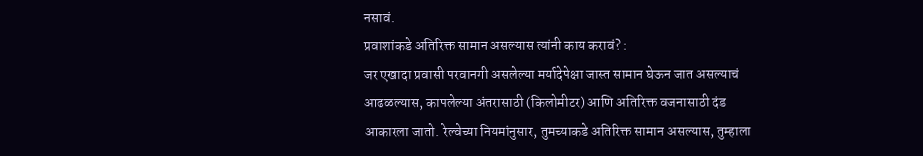नसावं.
प्रवाशांकडे अतिरिक्त सामान असल्यास त्यांनी काय करावं? :
जर एखादा प्रवासी परवानगी असलेल्या मर्यादेपेक्षा जास्त सामान घेऊन जात असल्याचं आढळल्यास, कापलेल्या अंतरासाठी (किलोमीटर) आणि अतिरिक्त वजनासाठी दंड आकारला जातो. रेल्वेच्या नियमांनुसार, तुमच्याकडे अतिरिक्त सामान असल्यास, तुम्हाला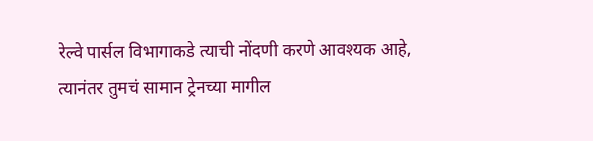रेल्वे पार्सल विभागाकडे त्याची नोंदणी करणे आवश्यक आहे, त्यानंतर तुमचं सामान ट्रेनच्या मागील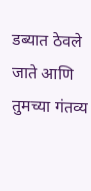डब्यात ठेवले जाते आणि तुमच्या गंतव्य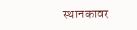स्थानकावर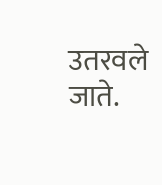उतरवले जाते.